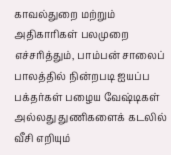காவல்துறை மற்றும் அதிகாரிகள் பலமுறை எச்சரித்தும், பாம்பன் சாலைப் பாலத்தில் நின்றபடி ஐயப்ப பக்தர்கள் பழைய வேஷ்டிகள் அல்லது துணிகளைக் கடலில் வீசி எறியும்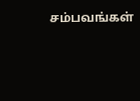சம்பவங்கள்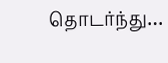தொடர்ந்து…